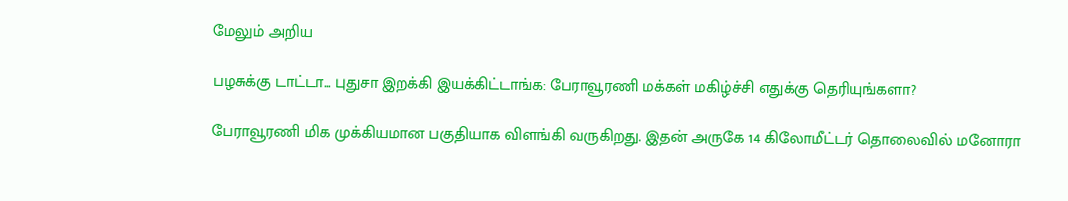மேலும் அறிய

பழசுக்கு டாட்டா... புதுசா இறக்கி இயக்கிட்டாங்க: பேராவூரணி மக்கள் மகிழ்ச்சி எதுக்கு தெரியுங்களா?

பேராவூரணி மிக முக்கியமான பகுதியாக விளங்கி வருகிறது. இதன் அருகே 14 கிலோமீட்டர் தொலைவில் மனோரா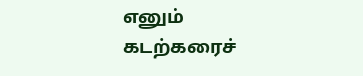எனும் கடற்கரைச்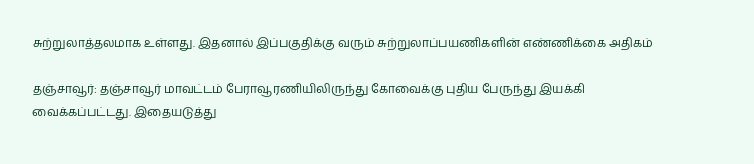சுற்றுலாத்தலமாக உள்ளது. இதனால் இப்பகுதிக்கு வரும் சுற்றுலாப்பயணிகளின் எண்ணிக்கை அதிகம்

தஞ்சாவூர்: தஞ்சாவூர் மாவட்டம் பேராவூரணியிலிருந்து கோவைக்கு புதிய பேருந்து இயக்கி வைக்கப்பட்டது. இதையடுத்து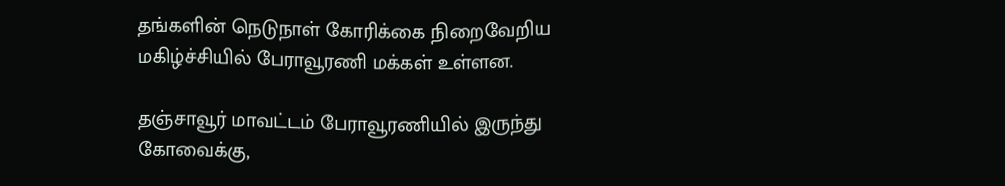தங்களின் நெடுநாள் கோரிக்கை நிறைவேறிய மகிழ்ச்சியில் பேராவூரணி மக்கள் உள்ளன.

தஞ்சாவூர் மாவட்டம் பேராவூரணியில் இருந்து கோவைக்கு,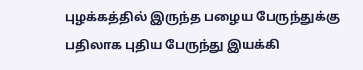புழக்கத்தில் இருந்த பழைய பேருந்துக்கு பதிலாக புதிய பேருந்து இயக்கி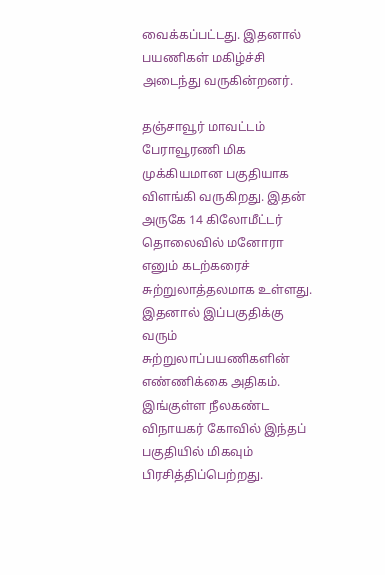வைக்கப்பட்டது. இதனால் பயணிகள் மகிழ்ச்சி அடைந்து வருகின்றனர்.

தஞ்சாவூர் மாவட்டம் பேராவூரணி மிக முக்கியமான பகுதியாக விளங்கி வருகிறது. இதன் அருகே 14 கிலோமீட்டர் தொலைவில் மனோரா எனும் கடற்கரைச் சுற்றுலாத்தலமாக உள்ளது. இதனால் இப்பகுதிக்கு வரும் சுற்றுலாப்பயணிகளின் எண்ணிக்கை அதிகம். இங்குள்ள நீலகண்ட விநாயகர் கோவில் இந்தப் பகுதியில் மிகவும் பிரசித்திப்பெற்றது.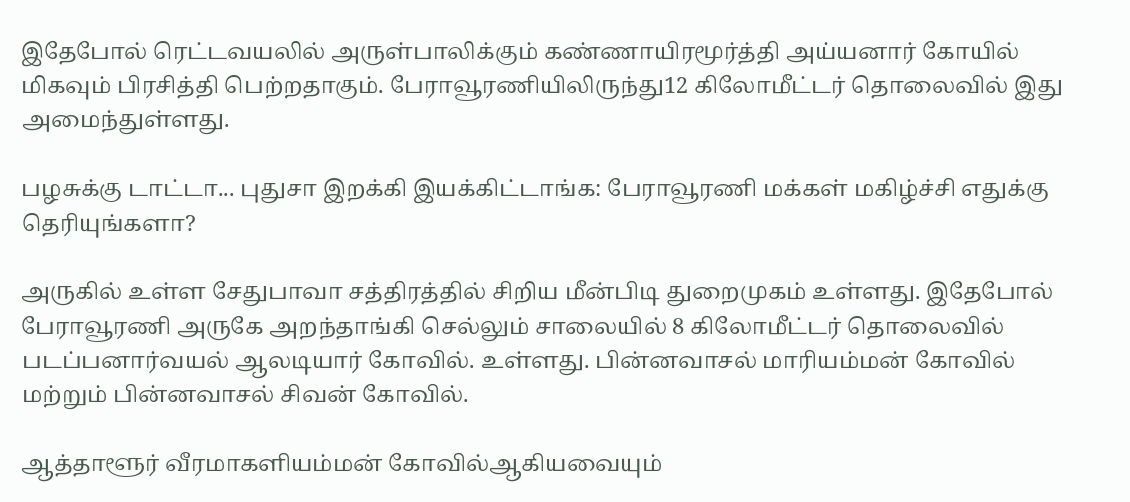இதேபோல் ரெட்டவயலில் அருள்பாலிக்கும் கண்ணாயிரமூர்த்தி அய்யனார் கோயில் மிகவும் பிரசித்தி பெற்றதாகும். பேராவூரணியிலிருந்து12 கிலோமீட்டர் தொலைவில் இது அமைந்துள்ளது.

பழசுக்கு டாட்டா... புதுசா இறக்கி இயக்கிட்டாங்க: பேராவூரணி மக்கள் மகிழ்ச்சி எதுக்கு தெரியுங்களா?

அருகில் உள்ள சேதுபாவா சத்திரத்தில் சிறிய மீன்பிடி துறைமுகம் உள்ளது. இதேபோல் பேராவூரணி அருகே அறந்தாங்கி செல்லும் சாலையில் 8 கிலோமீட்டர் தொலைவில் படப்பனார்வயல் ஆலடியார் கோவில். உள்ளது. பின்னவாசல் மாரியம்மன் கோவில் மற்றும் பின்னவாசல் சிவன் கோவில்.

ஆத்தாளூர் வீரமாகளியம்மன் கோவில்ஆகியவையும்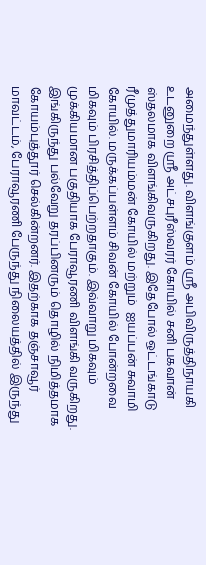அமைந்துள்ளது. விளங்குளம் ஸ்ரீ அபிவிருத்திநாயகி உடனுறை ஸ்ரீ அட்சபுரீஸ்வரர் கோயில் சனி பகவான் ஸ்தலமாக விளங்கிவருகிறது. இதேபோல் ஒட்டங்காடு ரீமுத்துமாரியம்மன் கோயில் மற்றும்  ஐயப்பன் சுவாமி கோயில். மருக்கப்பள்ளம் சிவன் கோயில் போன்றவை மிகவும் பிரசித்திப்பெற்றதாகும். இவ்வாறு மிகவும் முக்கியமான பகுதியாக பேராவூரணி விளங்கி வருகிறது. இங்கிருந்து பல்வேறு தரப்பினரும் தொழில் நிமித்தமாக கோயம்புத்தூர் செல்கின்றனர். இதற்காக தஞ்சாவூர் மாவட்டம், பேராவூரணி பேருந்து நிலையத்தில் இருந்து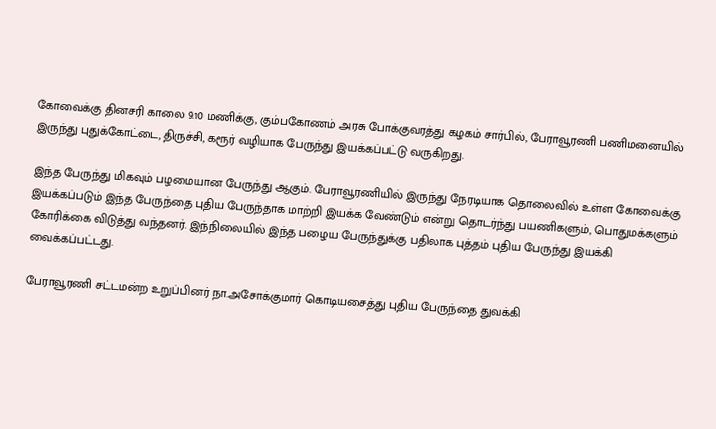கோவைக்கு தினசரி காலை 9.10 மணிக்கு, கும்பகோணம் அரசு போக்குவரத்து கழகம் சார்பில், பேராவூரணி பணிமனையில் இருந்து புதுக்கோட்டை, திருச்சி, கரூர் வழியாக பேருந்து இயக்கப்பட்டு வருகிறது.

இந்த பேருந்து மிகவும் பழமையான பேருந்து ஆகும். பேராவூரணியில் இருந்து நேரடியாக தொலைவில் உள்ள கோவைக்கு இயக்கப்படும் இந்த பேருந்தை புதிய பேருந்தாக மாற்றி இயக்க வேண்டும் என்று தொடர்ந்து பயணிகளும், பொதுமக்களும் கோரிக்கை விடுத்து வந்தனர். இந்நிலையில் இந்த பழைய பேருந்துக்கு பதிலாக புத்தம் புதிய பேருந்து இயக்கி வைக்கப்பட்டது.

பேராவூரணி சட்டமன்ற உறுப்பினர் நா.அசோக்குமார் கொடியசைத்து புதிய பேருந்தை துவக்கி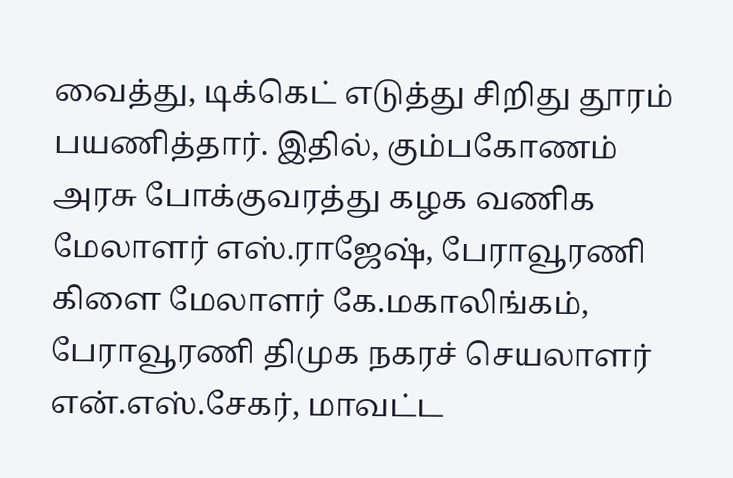வைத்து, டிக்கெட் எடுத்து சிறிது தூரம் பயணித்தார். இதில், கும்பகோணம் அரசு போக்குவரத்து கழக வணிக மேலாளர் எஸ்.ராஜேஷ், பேராவூரணி கிளை மேலாளர் கே.மகாலிங்கம், பேராவூரணி திமுக நகரச் செயலாளர் என்.எஸ்.சேகர், மாவட்ட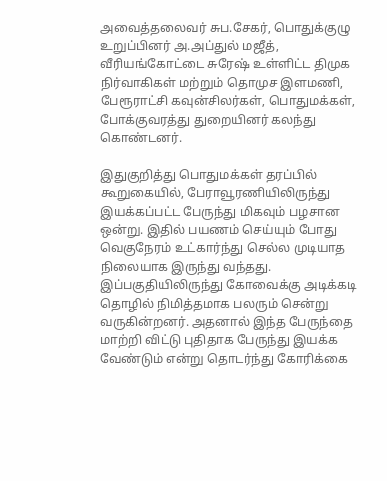அவைத்தலைவர் சுப.சேகர், பொதுக்குழு உறுப்பினர் அ.அப்துல் மஜீத், வீரியங்கோட்டை சுரேஷ் உள்ளிட்ட திமுக நிர்வாகிகள் மற்றும் தொமுச இளமணி, பேரூராட்சி கவுன்சிலர்கள், பொதுமக்கள், போக்குவரத்து துறையினர் கலந்து கொண்டனர்.

இதுகுறித்து பொதுமக்கள் தரப்பில் கூறுகையில், பேராவூரணியிலிருந்து இயக்கப்பட்ட பேருந்து மிகவும் பழசான ஒன்று. இதில் பயணம் செய்யும் போது வெகுநேரம் உட்கார்ந்து செல்ல முடியாத நிலையாக இருந்து வந்தது. இப்பகுதியிலிருந்து கோவைக்கு அடிக்கடி தொழில் நிமித்தமாக பலரும் சென்று வருகின்றனர். அதனால் இந்த பேருந்தை மாற்றி விட்டு புதிதாக பேருந்து இயக்க வேண்டும் என்று தொடர்ந்து கோரிக்கை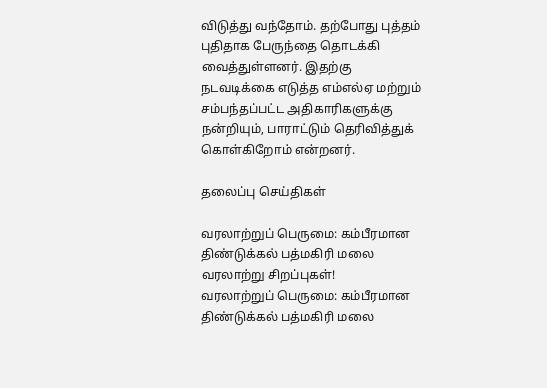விடுத்து வந்தோம். தற்போது புத்தம் புதிதாக பேருந்தை தொடக்கி வைத்துள்ளனர். இதற்கு நடவடிக்கை எடுத்த எம்எல்ஏ மற்றும் சம்பந்தப்பட்ட அதிகாரிகளுக்கு நன்றியும், பாராட்டும் தெரிவித்துக் கொள்கிறோம் என்றனர்.

தலைப்பு செய்திகள்

வரலாற்றுப் பெருமை: கம்பீரமான திண்டுக்கல் பத்மகிரி மலை வரலாற்று சிறப்புகள்!
வரலாற்றுப் பெருமை: கம்பீரமான திண்டுக்கல் பத்மகிரி மலை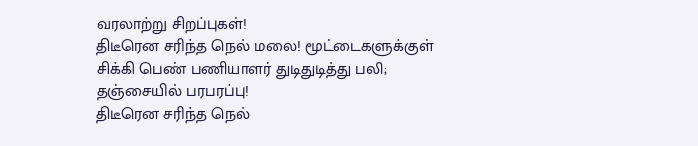வரலாற்று சிறப்புகள்!
திடீரென சரிந்த நெல் மலை! மூட்டைகளுக்குள் சிக்கி பெண் பணியாளர் துடிதுடித்து பலி; தஞ்சையில் பரபரப்பு!
திடீரென சரிந்த நெல்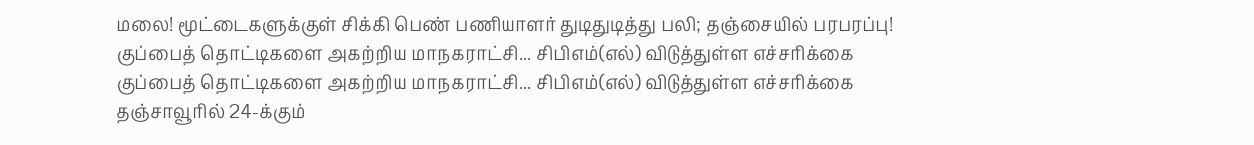மலை! மூட்டைகளுக்குள் சிக்கி பெண் பணியாளர் துடிதுடித்து பலி; தஞ்சையில் பரபரப்பு!
குப்பைத் தொட்டிகளை அகற்றிய மாநகராட்சி... சிபிஎம்(எல்) விடுத்துள்ள எச்சரிக்கை
குப்பைத் தொட்டிகளை அகற்றிய மாநகராட்சி... சிபிஎம்(எல்) விடுத்துள்ள எச்சரிக்கை
தஞ்சாவூரில் 24-க்கும்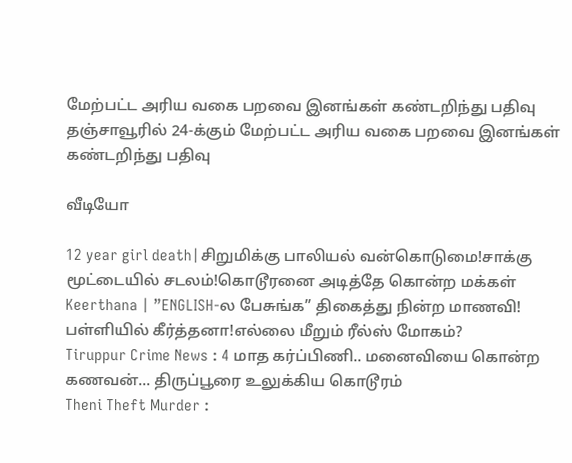மேற்பட்ட அரிய வகை பறவை இனங்கள் கண்டறிந்து பதிவு
தஞ்சாவூரில் 24-க்கும் மேற்பட்ட அரிய வகை பறவை இனங்கள் கண்டறிந்து பதிவு

வீடியோ

12 year girl death|சிறுமிக்கு பாலியல் வன்கொடுமை!சாக்கு மூட்டையில் சடலம்!கொடூரனை அடித்தே கொன்ற மக்கள்
Keerthana | ”ENGLISH-ல பேசுங்க” திகைத்து நின்ற மாணவி! பள்ளியில் கீர்த்தனா!எல்லை மீறும் ரீல்ஸ் மோகம்?
Tiruppur Crime News : 4 மாத கர்ப்பிணி.. மனைவியை கொன்ற கணவன்... திருப்பூரை உலுக்கிய கொடூரம்
Theni Theft Murder :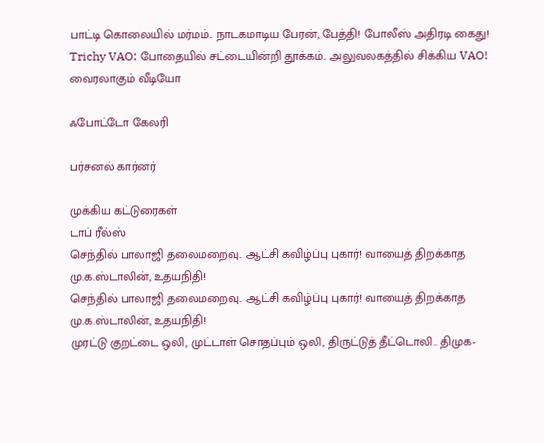பாட்டி கொலையில் மர்மம்.. நாடகமாடிய பேரன், பேத்தி! போலீஸ் அதிரடி கைது!
Trichy VAO: போதையில் சட்டையின்றி தூக்கம்.. அலுவலகத்தில் சிக்கிய VAO! வைரலாகும் வீடியோ

ஃபோட்டோ கேலரி

பர்சனல் கார்னர்

முக்கிய கட்டுரைகள்
டாப் ரீல்ஸ்
செந்தில் பாலாஜி தலைமறைவு.. ஆட்சி கவிழ்ப்பு புகார்! வாயைத் திறக்காத மு.க.ஸ்டாலின், உதயநிதி!
செந்தில் பாலாஜி தலைமறைவு.. ஆட்சி கவிழ்ப்பு புகார்! வாயைத் திறக்காத மு.க.ஸ்டாலின், உதயநிதி!
முரட்டு குறட்டை ஒலி, முட்டாள் சொதப்பும் ஒலி, திருட்டுத் தீட்டொலி.. திமுக-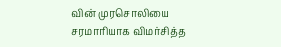வின் முரசொலியை சரமாரியாக விமர்சித்த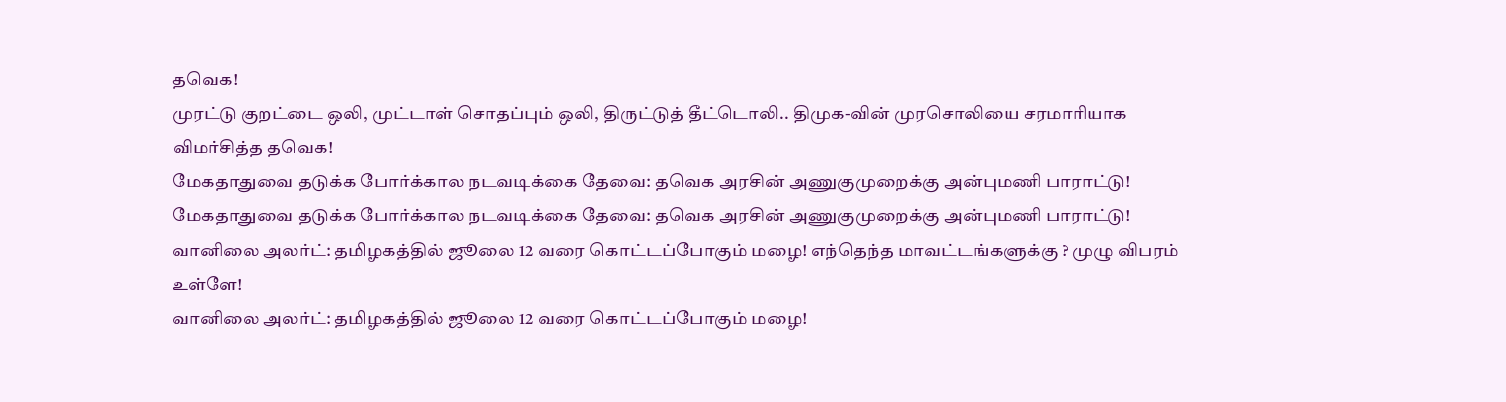தவெக!
முரட்டு குறட்டை ஒலி, முட்டாள் சொதப்பும் ஒலி, திருட்டுத் தீட்டொலி.. திமுக-வின் முரசொலியை சரமாரியாக விமர்சித்த தவெக!
மேகதாதுவை தடுக்க போர்க்கால நடவடிக்கை தேவை: தவெக அரசின் அணுகுமுறைக்கு அன்புமணி பாராட்டு!
மேகதாதுவை தடுக்க போர்க்கால நடவடிக்கை தேவை: தவெக அரசின் அணுகுமுறைக்கு அன்புமணி பாராட்டு!
வானிலை அலர்ட்: தமிழகத்தில் ஜூலை 12 வரை கொட்டப்போகும் மழை! எந்தெந்த மாவட்டங்களுக்கு ? முழு விபரம் உள்ளே!
வானிலை அலர்ட்: தமிழகத்தில் ஜூலை 12 வரை கொட்டப்போகும் மழை!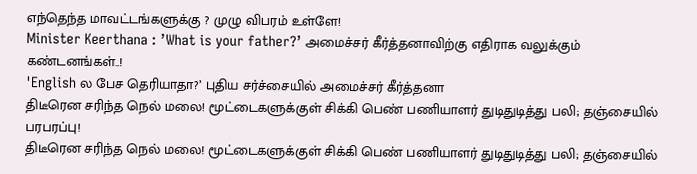எந்தெந்த மாவட்டங்களுக்கு ? முழு விபரம் உள்ளே!
Minister Keerthana : ’What is your father?’ அமைச்சர் கீர்த்தனாவிற்கு எதிராக வலுக்கும் கண்டனங்கள்..!
'English ல பேச தெரியாதா?’ புதிய சர்ச்சையில் அமைச்சர் கீர்த்தனா
திடீரென சரிந்த நெல் மலை! மூட்டைகளுக்குள் சிக்கி பெண் பணியாளர் துடிதுடித்து பலி; தஞ்சையில் பரபரப்பு!
திடீரென சரிந்த நெல் மலை! மூட்டைகளுக்குள் சிக்கி பெண் பணியாளர் துடிதுடித்து பலி; தஞ்சையில்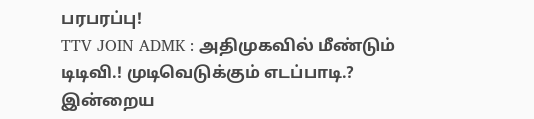பரபரப்பு!
TTV JOIN ADMK : அதிமுகவில் மீண்டும் டிடிவி.! முடிவெடுக்கும் எடப்பாடி.? இன்றைய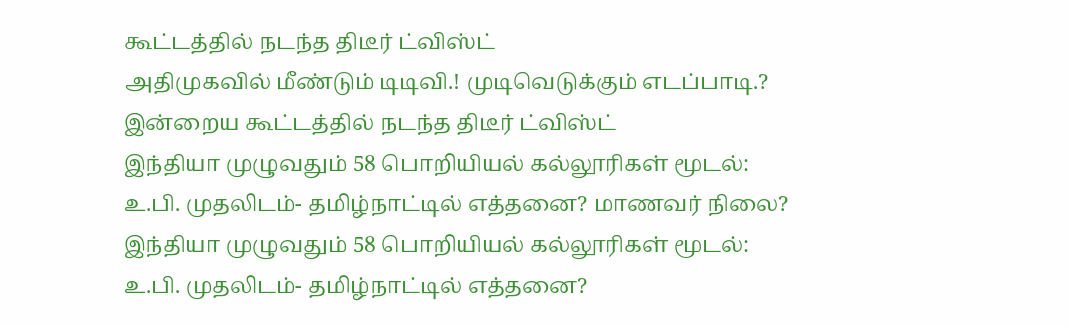கூட்டத்தில் நடந்த திடீர் ட்விஸ்ட்
அதிமுகவில் மீண்டும் டிடிவி.! முடிவெடுக்கும் எடப்பாடி.? இன்றைய கூட்டத்தில் நடந்த திடீர் ட்விஸ்ட்
இந்தியா முழுவதும் 58 பொறியியல் கல்லூரிகள் மூடல்: உ.பி. முதலிடம்- தமிழ்நாட்டில் எத்தனை? மாணவர் நிலை?
இந்தியா முழுவதும் 58 பொறியியல் கல்லூரிகள் மூடல்: உ.பி. முதலிடம்- தமிழ்நாட்டில் எத்தனை?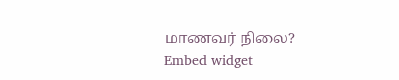மாணவர் நிலை?
Embed widget